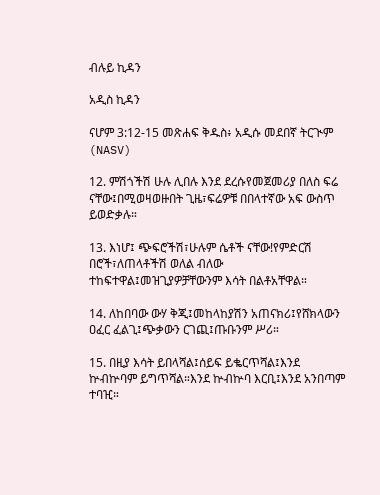ብሉይ ኪዳን

አዲስ ኪዳን

ናሆም 3:12-15 መጽሐፍ ቅዱስ፥ አዲሱ መደበኛ ትርጒም (NASV)

12. ምሽጎችሽ ሁሉ ሊበሉ እንደ ደረሱየመጀመሪያ በለስ ፍሬ ናቸው፤በሚወዛወዙበት ጊዜ፣ፍሬዎቹ በበላተኛው አፍ ውስጥ ይወድቃሉ።

13. እነሆ፤ ጭፍሮችሽ፣ሁሉም ሴቶች ናቸው!የምድርሽ በሮች፣ለጠላቶችሽ ወለል ብለው ተከፍተዋል፤መዝጊያዎቻቸውንም እሳት በልቶአቸዋል።

14. ለከበባው ውሃ ቅጂ፤መከላከያሽን አጠናክሪ፤የሸክላውን ዐፈር ፈልጊ፤ጭቃውን ርገጪ፤ጡቡንም ሥሪ።

15. በዚያ እሳት ይበላሻል፤ሰይፍ ይቈርጥሻል፤እንደ ኵብኵባም ይግጥሻል።እንደ ኵብኵባ እርቢ፤እንደ አንበጣም ተባዢ።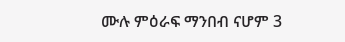ሙሉ ምዕራፍ ማንበብ ናሆም 3